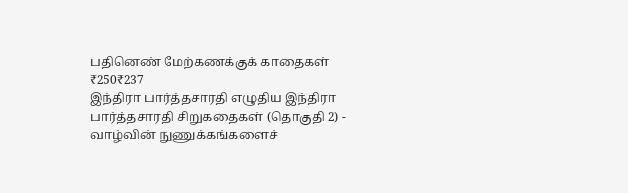பதினெண் மேற்கணக்குக் காதைகள்
₹250₹237
இந்திரா பார்த்தசாரதி எழுதிய இந்திரா பார்த்தசாரதி சிறுகதைகள் (தொகுதி 2) - வாழ்வின் நுணுக்கங்களைச்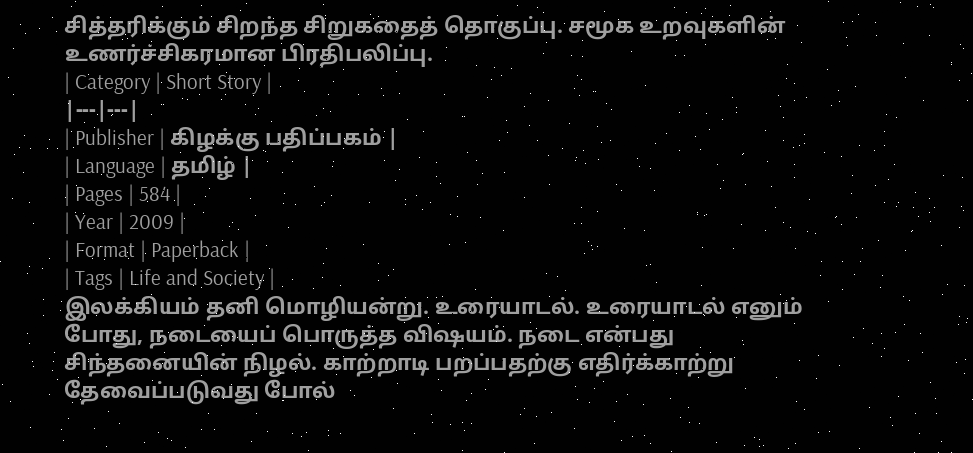சித்தரிக்கும் சிறந்த சிறுகதைத் தொகுப்பு. சமூக உறவுகளின் உணர்ச்சிகரமான பிரதிபலிப்பு.
| Category | Short Story |
|---|---|
| Publisher | கிழக்கு பதிப்பகம் |
| Language | தமிழ் |
| Pages | 584 |
| Year | 2009 |
| Format | Paperback |
| Tags | Life and Society |
இலக்கியம் தனி மொழியன்று. உரையாடல். உரையாடல் எனும் போது, நடையைப் பொருத்த விஷயம். நடை என்பது சிந்தனையின் நிழல். காற்றாடி பறப்பதற்கு எதிர்க்காற்று தேவைப்படுவது போல்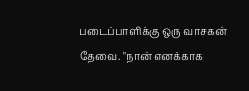படைப்பாளிக்கு ஒரு வாசகன் தேவை. "நான் எனக்காக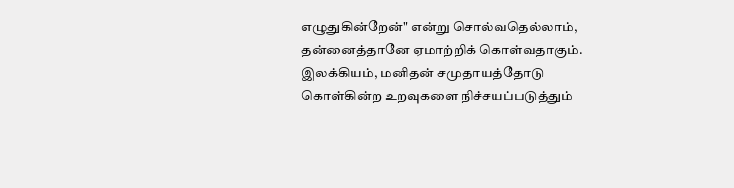எழுதுகின்றேன்" என்று சொல்வதெல்லாம், தன்னைத்தானே ஏமாற்றிக் கொள்வதாகும். இலக்கியம், மனிதன் சமுதாயத்தோடு கொள்கின்ற உறவுகளை நிச்சயப்படுத்தும்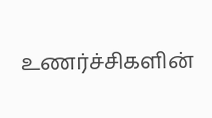உணர்ச்சிகளின்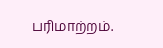பரிமாற்றம்.